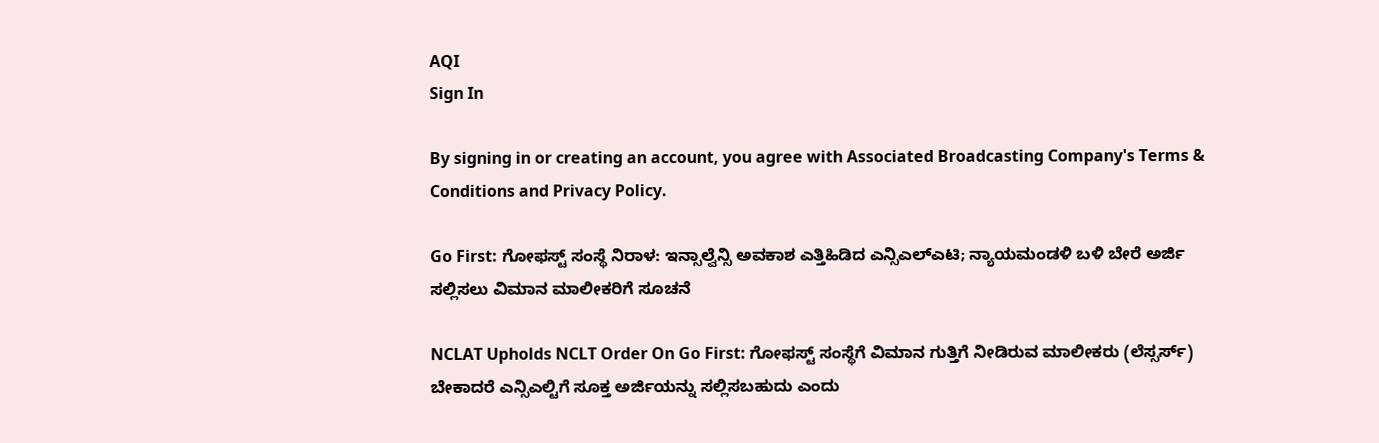AQI
Sign In

By signing in or creating an account, you agree with Associated Broadcasting Company's Terms & Conditions and Privacy Policy.

Go First: ಗೋಫಸ್ಟ್ ಸಂಸ್ಥೆ ನಿರಾಳ: ಇನ್ಸಾಲ್ವೆನ್ಸಿ ಅವಕಾಶ ಎತ್ತಿಹಿಡಿದ ಎನ್ಸಿಎಲ್ಎಟಿ; ನ್ಯಾಯಮಂಡಳಿ ಬಳಿ ಬೇರೆ ಅರ್ಜಿ ಸಲ್ಲಿಸಲು ವಿಮಾನ ಮಾಲೀಕರಿಗೆ ಸೂಚನೆ

NCLAT Upholds NCLT Order On Go First: ಗೋಫಸ್ಟ್ ಸಂಸ್ಥೆಗೆ ವಿಮಾನ ಗುತ್ತಿಗೆ ನೀಡಿರುವ ಮಾಲೀಕರು (ಲೆಸ್ಸರ್ಸ್) ಬೇಕಾದರೆ ಎನ್ಸಿಎಲ್ಟಿಗೆ ಸೂಕ್ತ ಅರ್ಜಿಯನ್ನು ಸಲ್ಲಿಸಬಹುದು ಎಂದು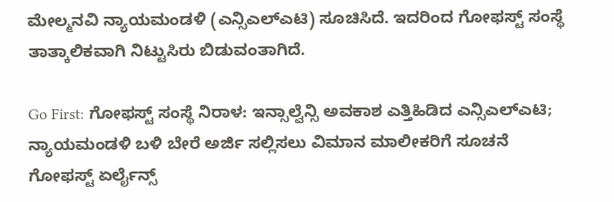ಮೇಲ್ಮನವಿ ನ್ಯಾಯಮಂಡಳಿ (ಎನ್ಸಿಎಲ್ಎಟಿ) ಸೂಚಿಸಿದೆ. ಇದರಿಂದ ಗೋಫಸ್ಟ್ ಸಂಸ್ಥೆ ತಾತ್ಕಾಲಿಕವಾಗಿ ನಿಟ್ಟುಸಿರು ಬಿಡುವಂತಾಗಿದೆ.

Go First: ಗೋಫಸ್ಟ್ ಸಂಸ್ಥೆ ನಿರಾಳ: ಇನ್ಸಾಲ್ವೆನ್ಸಿ ಅವಕಾಶ ಎತ್ತಿಹಿಡಿದ ಎನ್ಸಿಎಲ್ಎಟಿ; ನ್ಯಾಯಮಂಡಳಿ ಬಳಿ ಬೇರೆ ಅರ್ಜಿ ಸಲ್ಲಿಸಲು ವಿಮಾನ ಮಾಲೀಕರಿಗೆ ಸೂಚನೆ
ಗೋಫಸ್ಟ್ ಏರ್ಲೈನ್ಸ್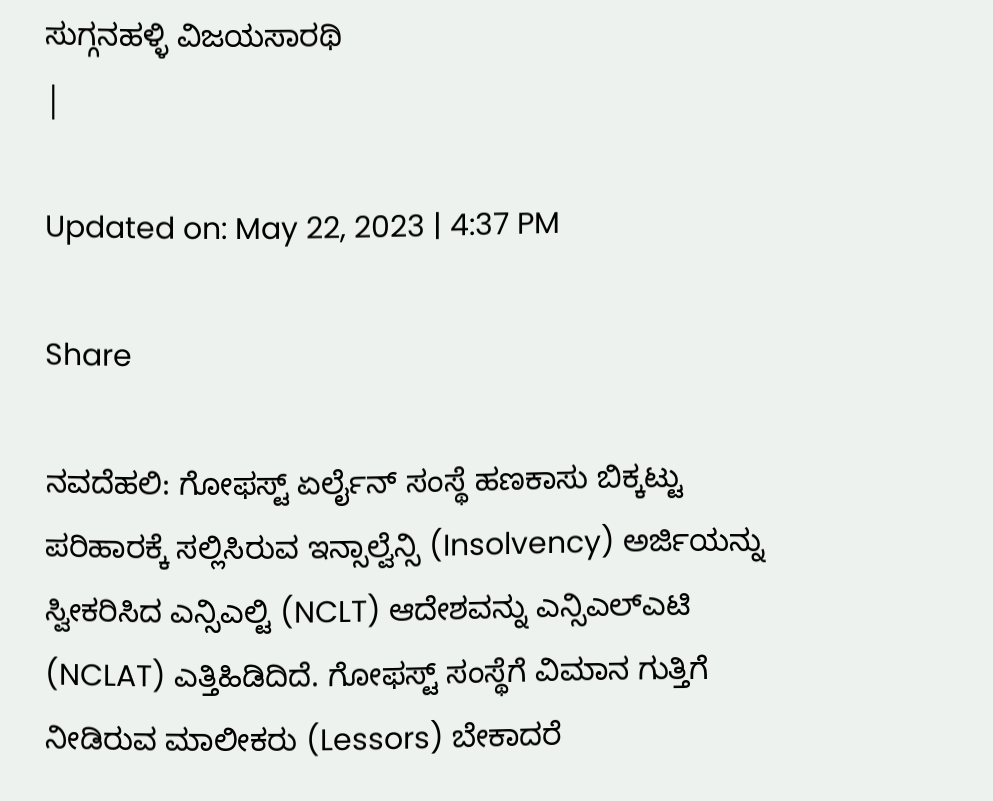ಸುಗ್ಗನಹಳ್ಳಿ ವಿಜಯಸಾರಥಿ
|

Updated on: May 22, 2023 | 4:37 PM

Share

ನವದೆಹಲಿ: ಗೋಫಸ್ಟ್ ಏರ್ಲೈನ್ ಸಂಸ್ಥೆ ಹಣಕಾಸು ಬಿಕ್ಕಟ್ಟು ಪರಿಹಾರಕ್ಕೆ ಸಲ್ಲಿಸಿರುವ ಇನ್ಸಾಲ್ವೆನ್ಸಿ (Insolvency) ಅರ್ಜಿಯನ್ನು ಸ್ವೀಕರಿಸಿದ ಎನ್ಸಿಎಲ್ಟಿ (NCLT) ಆದೇಶವನ್ನು ಎನ್ಸಿಎಲ್ಎಟಿ (NCLAT) ಎತ್ತಿಹಿಡಿದಿದೆ. ಗೋಫಸ್ಟ್ ಸಂಸ್ಥೆಗೆ ವಿಮಾನ ಗುತ್ತಿಗೆ ನೀಡಿರುವ ಮಾಲೀಕರು (Lessors) ಬೇಕಾದರೆ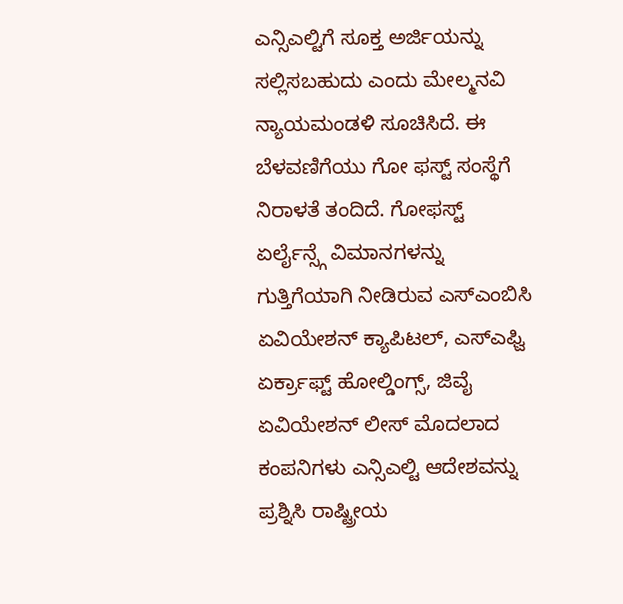ಎನ್ಸಿಎಲ್ಟಿಗೆ ಸೂಕ್ತ ಅರ್ಜಿಯನ್ನು ಸಲ್ಲಿಸಬಹುದು ಎಂದು ಮೇಲ್ಮನವಿ ನ್ಯಾಯಮಂಡಳಿ ಸೂಚಿಸಿದೆ. ಈ ಬೆಳವಣಿಗೆಯು ಗೋ ಫಸ್ಟ್ ಸಂಸ್ಥೆಗೆ ನಿರಾಳತೆ ತಂದಿದೆ. ಗೋಫಸ್ಟ್ ಏರ್ಲೈನ್ಸ್ಗೆ ವಿಮಾನಗಳನ್ನು ಗುತ್ತಿಗೆಯಾಗಿ ನೀಡಿರುವ ಎಸ್ಎಂಬಿಸಿ ಏವಿಯೇಶನ್ ಕ್ಯಾಪಿಟಲ್, ಎಸ್ಎಫ್ವಿ ಏರ್ಕ್ರಾಫ್ಟ್ ಹೋಲ್ಡಿಂಗ್ಸ್, ಜಿವೈ ಏವಿಯೇಶನ್ ಲೀಸ್ ಮೊದಲಾದ ಕಂಪನಿಗಳು ಎನ್ಸಿಎಲ್ಟಿ ಆದೇಶವನ್ನು ಪ್ರಶ್ನಿಸಿ ರಾಷ್ಟ್ರೀಯ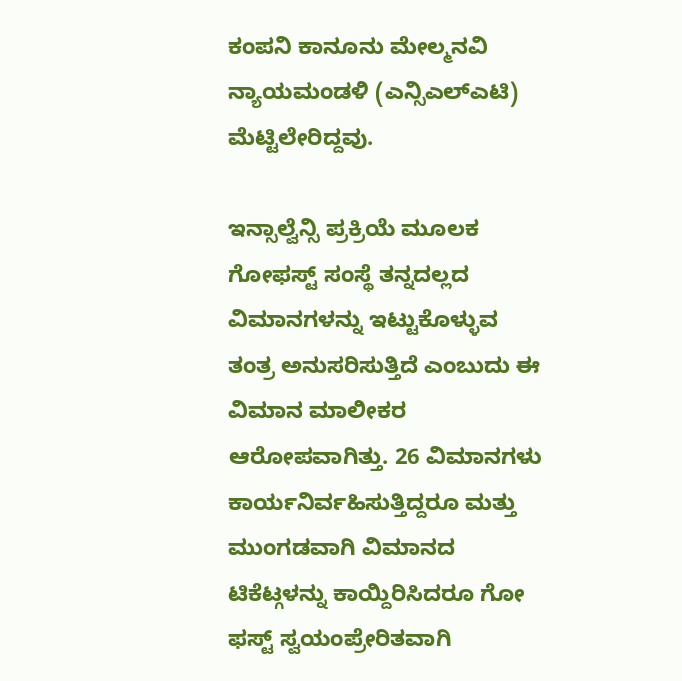ಕಂಪನಿ ಕಾನೂನು ಮೇಲ್ಮನವಿ ನ್ಯಾಯಮಂಡಳಿ (ಎನ್ಸಿಎಲ್ಎಟಿ) ಮೆಟ್ಟಿಲೇರಿದ್ದವು.

ಇನ್ಸಾಲ್ವೆನ್ಸಿ ಪ್ರಕ್ರಿಯೆ ಮೂಲಕ ಗೋಫಸ್ಟ್ ಸಂಸ್ಥೆ ತನ್ನದಲ್ಲದ ವಿಮಾನಗಳನ್ನು ಇಟ್ಟುಕೊಳ್ಳುವ ತಂತ್ರ ಅನುಸರಿಸುತ್ತಿದೆ ಎಂಬುದು ಈ ವಿಮಾನ ಮಾಲೀಕರ ಆರೋಪವಾಗಿತ್ತು. 26 ವಿಮಾನಗಳು ಕಾರ್ಯನಿರ್ವಹಿಸುತ್ತಿದ್ದರೂ ಮತ್ತು ಮುಂಗಡವಾಗಿ ವಿಮಾನದ ಟಿಕೆಟ್ಗಳನ್ನು ಕಾಯ್ದಿರಿಸಿದರೂ ಗೋ ಫಸ್ಟ್ ಸ್ವಯಂಪ್ರೇರಿತವಾಗಿ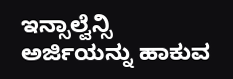ಇನ್ಸಾಲ್ವೆನ್ಸಿ ಅರ್ಜಿಯನ್ನು ಹಾಕುವ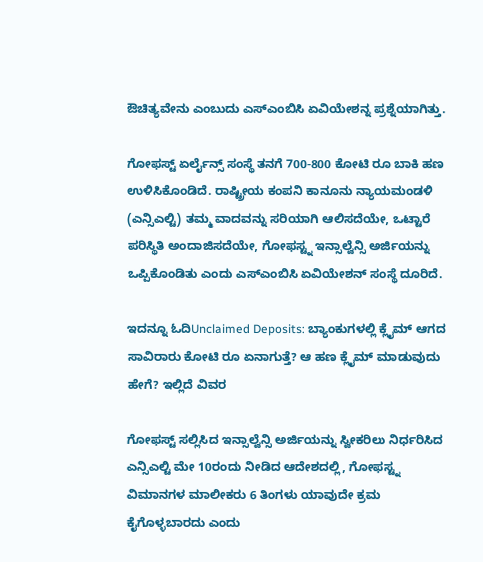ಔಚಿತ್ಯವೇನು ಎಂಬುದು ಎಸ್ಎಂಬಿಸಿ ಏವಿಯೇಶನ್ನ ಪ್ರಶ್ನೆಯಾಗಿತ್ತು.

ಗೋಫಸ್ಟ್ ಏರ್ಲೈನ್ಸ್ ಸಂಸ್ಥೆ ತನಗೆ 700-800 ಕೋಟಿ ರೂ ಬಾಕಿ ಹಣ ಉಳಿಸಿಕೊಂಡಿದೆ. ರಾಷ್ಟ್ರೀಯ ಕಂಪನಿ ಕಾನೂನು ನ್ಯಾಯಮಂಡಳಿ (ಎನ್ಸಿಎಲ್ಟಿ) ತಮ್ಮ ವಾದವನ್ನು ಸರಿಯಾಗಿ ಆಲಿಸದೆಯೇ, ಒಟ್ಟಾರೆ ಪರಿಸ್ಥಿತಿ ಅಂದಾಜಿಸದೆಯೇ, ಗೋಫಸ್ಟ್ನ ಇನ್ಸಾಲ್ವೆನ್ಸಿ ಅರ್ಜಿಯನ್ನು ಒಪ್ಪಿಕೊಂಡಿತು ಎಂದು ಎಸ್ಎಂಬಿಸಿ ಏವಿಯೇಶನ್ ಸಂಸ್ಥೆ ದೂರಿದೆ.

ಇದನ್ನೂ ಓದಿUnclaimed Deposits: ಬ್ಯಾಂಕುಗಳಲ್ಲಿ ಕ್ಲೈಮ್ ಆಗದ ಸಾವಿರಾರು ಕೋಟಿ ರೂ ಏನಾಗುತ್ತೆ? ಆ ಹಣ ಕ್ಲೈಮ್ ಮಾಡುವುದು ಹೇಗೆ? ಇಲ್ಲಿದೆ ವಿವರ

ಗೋಫಸ್ಟ್ ಸಲ್ಲಿಸಿದ ಇನ್ಸಾಲ್ವೆನ್ಸಿ ಅರ್ಜಿಯನ್ನು ಸ್ವೀಕರಿಲು ನಿರ್ಧರಿಸಿದ ಎನ್ಸಿಎಲ್ಟಿ ಮೇ 10ರಂದು ನೀಡಿದ ಆದೇಶದಲ್ಲಿ, ಗೋಫಸ್ಟ್ನ ವಿಮಾನಗಳ ಮಾಲೀಕರು 6 ತಿಂಗಳು ಯಾವುದೇ ಕ್ರಮ ಕೈಗೊಳ್ಳಬಾರದು ಎಂದು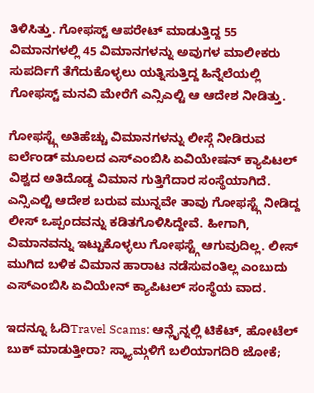ತಿಳಿಸಿತ್ತು. ಗೋಫಸ್ಟ್ ಆಪರೇಟ್ ಮಾಡುತ್ತಿದ್ದ 55 ವಿಮಾನಗಳಲ್ಲಿ 45 ವಿಮಾನಗಳನ್ನು ಅವುಗಳ ಮಾಲೀಕರು ಸುಪರ್ದಿಗೆ ತೆಗೆದುಕೊಳ್ಳಲು ಯತ್ನಿಸುತ್ತಿದ್ದ ಹಿನ್ನೆಲೆಯಲ್ಲಿ ಗೋಫಸ್ಟ್ ಮನವಿ ಮೇರೆಗೆ ಎನ್ಸಿಎಲ್ಟಿ ಆ ಆದೇಶ ನೀಡಿತ್ತು.

ಗೋಫಸ್ಟ್ಗೆ ಅತಿಹೆಚ್ಚು ವಿಮಾನಗಳನ್ನು ಲೀಸ್ಗೆ ನೀಡಿರುವ ಐರ್ಲೆಂಡ್ ಮೂಲದ ಎಸ್ಎಂಬಿಸಿ ಏವಿಯೇಷನ್ ಕ್ಯಾಪಿಟಲ್ ವಿಶ್ವದ ಅತಿದೊಡ್ಡ ವಿಮಾನ ಗುತ್ತಿಗೆದಾರ ಸಂಸ್ಥೆಯಾಗಿದೆ. ಎನ್ಸಿಎಲ್ಟಿ ಆದೇಶ ಬರುವ ಮುನ್ನವೇ ತಾವು ಗೋಫಸ್ಟ್ಗೆ ನೀಡಿದ್ದ ಲೀಸ್ ಒಪ್ಪಂದವನ್ನು ಕಡಿತಗೊಳಿಸಿದ್ದೇವೆ. ಹೀಗಾಗಿ, ವಿಮಾನವನ್ನು ಇಟ್ಟುಕೊಳ್ಳಲು ಗೋಫಸ್ಟ್ಗೆ ಆಗುವುದಿಲ್ಲ. ಲೀಸ್ ಮುಗಿದ ಬಳಿಕ ವಿಮಾನ ಹಾರಾಟ ನಡೆಸುವಂತಿಲ್ಲ ಎಂಬುದು ಎಸ್ಎಂಬಿಸಿ ಏವಿಯೇನ್ ಕ್ಯಾಪಿಟಲ್ ಸಂಸ್ಥೆಯ ವಾದ.

ಇದನ್ನೂ ಓದಿTravel Scams: ಆನ್ಲೈನ್ನಲ್ಲಿ ಟಿಕೆಟ್, ಹೋಟೆಲ್ ಬುಕ್ ಮಾಡುತ್ತೀರಾ? ಸ್ಕ್ಯಾಮ್ಗಳಿಗೆ ಬಲಿಯಾಗದಿರಿ ಜೋಕೆ;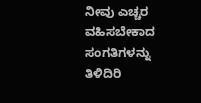ನೀವು ಎಚ್ಚರ ವಹಿಸಬೇಕಾದ ಸಂಗತಿಗಳನ್ನು ತಿಳಿದಿರಿ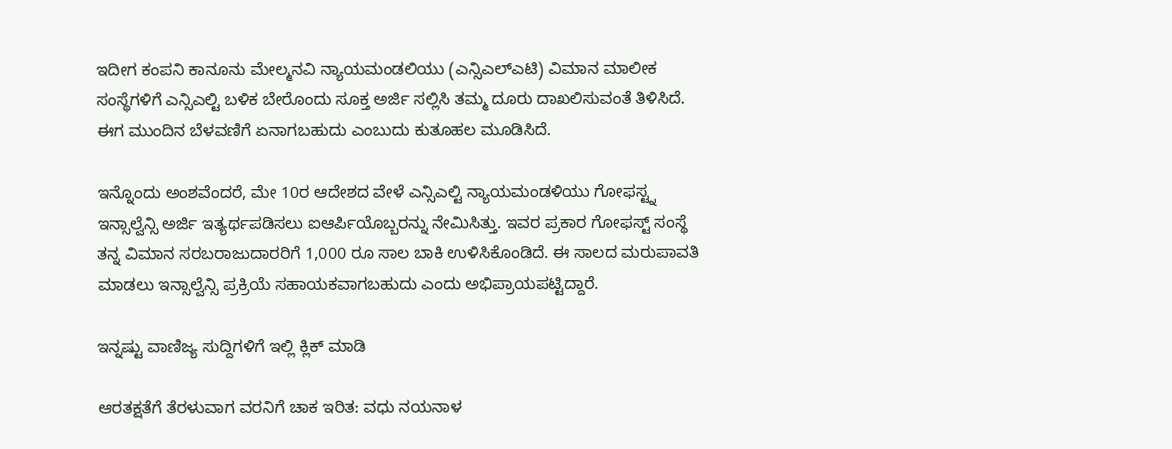ಇದೀಗ ಕಂಪನಿ ಕಾನೂನು ಮೇಲ್ಮನವಿ ನ್ಯಾಯಮಂಡಲಿಯು (ಎನ್ಸಿಎಲ್ಎಟಿ) ವಿಮಾನ ಮಾಲೀಕ ಸಂಸ್ಥೆಗಳಿಗೆ ಎನ್ಸಿಎಲ್ಟಿ ಬಳಿಕ ಬೇರೊಂದು ಸೂಕ್ತ ಅರ್ಜಿ ಸಲ್ಲಿಸಿ ತಮ್ಮ ದೂರು ದಾಖಲಿಸುವಂತೆ ತಿಳಿಸಿದೆ. ಈಗ ಮುಂದಿನ ಬೆಳವಣಿಗೆ ಏನಾಗಬಹುದು ಎಂಬುದು ಕುತೂಹಲ ಮೂಡಿಸಿದೆ.

ಇನ್ನೊಂದು ಅಂಶವೆಂದರೆ, ಮೇ 10ರ ಆದೇಶದ ವೇಳೆ ಎನ್ಸಿಎಲ್ಟಿ ನ್ಯಾಯಮಂಡಳಿಯು ಗೋಫಸ್ಟ್ನ ಇನ್ಸಾಲ್ವೆನ್ಸಿ ಅರ್ಜಿ ಇತ್ಯರ್ಥಪಡಿಸಲು ಐಆರ್ಪಿಯೊಬ್ಬರನ್ನು ನೇಮಿಸಿತ್ತು. ಇವರ ಪ್ರಕಾರ ಗೋಫಸ್ಟ್ ಸಂಸ್ಥೆ ತನ್ನ ವಿಮಾನ ಸರಬರಾಜುದಾರರಿಗೆ 1,000 ರೂ ಸಾಲ ಬಾಕಿ ಉಳಿಸಿಕೊಂಡಿದೆ. ಈ ಸಾಲದ ಮರುಪಾವತಿ ಮಾಡಲು ಇನ್ಸಾಲ್ವೆನ್ಸಿ ಪ್ರಕ್ರಿಯೆ ಸಹಾಯಕವಾಗಬಹುದು ಎಂದು ಅಭಿಪ್ರಾಯಪಟ್ಟಿದ್ದಾರೆ.

ಇನ್ನಷ್ಟು ವಾಣಿಜ್ಯ ಸುದ್ದಿಗಳಿಗೆ ಇಲ್ಲಿ ಕ್ಲಿಕ್ ಮಾಡಿ

ಆರತಕ್ಷತೆಗೆ ತೆರಳುವಾಗ ವರನಿಗೆ ಚಾಕ ಇರಿತ: ವಧು ನಯನಾಳ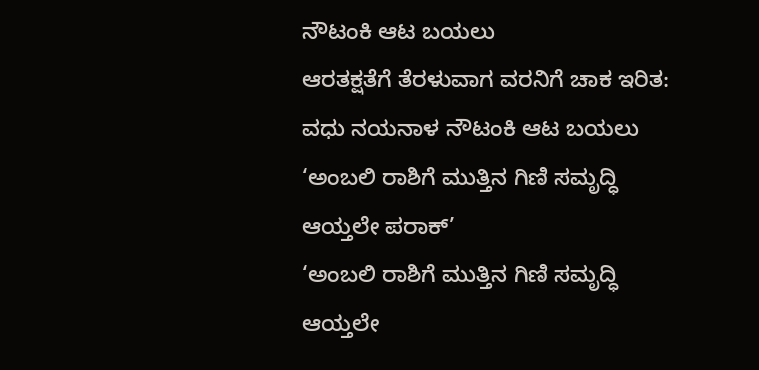ನೌಟಂಕಿ ಆಟ ಬಯಲು
ಆರತಕ್ಷತೆಗೆ ತೆರಳುವಾಗ ವರನಿಗೆ ಚಾಕ ಇರಿತ: ವಧು ನಯನಾಳ ನೌಟಂಕಿ ಆಟ ಬಯಲು
‘ಅಂಬಲಿ ರಾಶಿಗೆ ಮುತ್ತಿನ ಗಿಣಿ ಸಮೃದ್ಧಿ ಆಯ್ತಲೇ ಪರಾಕ್’
‘ಅಂಬಲಿ ರಾಶಿಗೆ ಮುತ್ತಿನ ಗಿಣಿ ಸಮೃದ್ಧಿ ಆಯ್ತಲೇ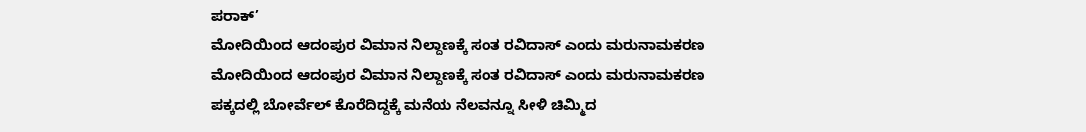ಪರಾಕ್’
ಮೋದಿಯಿಂದ ಆದಂಪುರ ವಿಮಾನ ನಿಲ್ದಾಣಕ್ಕೆ ಸಂತ ರವಿದಾಸ್ ಎಂದು ಮರುನಾಮಕರಣ
ಮೋದಿಯಿಂದ ಆದಂಪುರ ವಿಮಾನ ನಿಲ್ದಾಣಕ್ಕೆ ಸಂತ ರವಿದಾಸ್ ಎಂದು ಮರುನಾಮಕರಣ
ಪಕ್ಕದಲ್ಲಿ ಬೋರ್ವೆಲ್ ಕೊರೆದಿದ್ದಕ್ಕೆ ಮನೆಯ ನೆಲವನ್ನೂ ಸೀಳಿ ಚಿಮ್ಮಿದ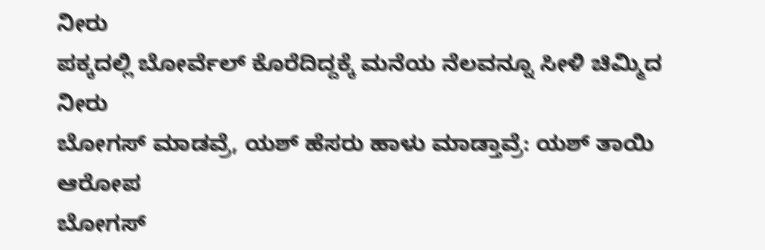ನೀರು
ಪಕ್ಕದಲ್ಲಿ ಬೋರ್ವೆಲ್ ಕೊರೆದಿದ್ದಕ್ಕೆ ಮನೆಯ ನೆಲವನ್ನೂ ಸೀಳಿ ಚಿಮ್ಮಿದ ನೀರು
ಬೋಗಸ್ ಮಾಡವ್ರೆ, ಯಶ್ ಹೆಸರು ಹಾಳು ಮಾಡ್ತಾವ್ರೆ: ಯಶ್ ತಾಯಿ ಆರೋಪ
ಬೋಗಸ್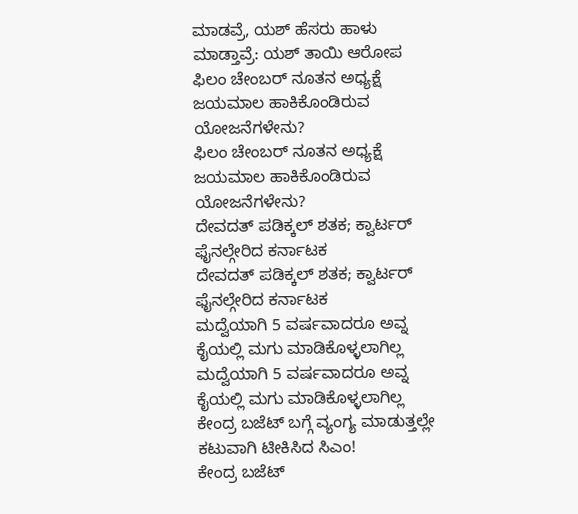ಮಾಡವ್ರೆ, ಯಶ್ ಹೆಸರು ಹಾಳು ಮಾಡ್ತಾವ್ರೆ: ಯಶ್ ತಾಯಿ ಆರೋಪ
ಫಿಲಂ ಚೇಂಬರ್ ನೂತನ ಅಧ್ಯಕ್ಷೆ ಜಯಮಾಲ ಹಾಕಿಕೊಂಡಿರುವ ಯೋಜನೆಗಳೇನು?
ಫಿಲಂ ಚೇಂಬರ್ ನೂತನ ಅಧ್ಯಕ್ಷೆ ಜಯಮಾಲ ಹಾಕಿಕೊಂಡಿರುವ ಯೋಜನೆಗಳೇನು?
ದೇವದತ್ ಪಡಿಕ್ಕಲ್ ಶತಕ; ಕ್ವಾರ್ಟರ್ ಫೈನಲ್ಗೇರಿದ ಕರ್ನಾಟಕ
ದೇವದತ್ ಪಡಿಕ್ಕಲ್ ಶತಕ; ಕ್ವಾರ್ಟರ್ ಫೈನಲ್ಗೇರಿದ ಕರ್ನಾಟಕ
ಮದ್ವೆಯಾಗಿ 5 ವರ್ಷವಾದರೂ ಅವ್ನ ಕೈಯಲ್ಲಿ ಮಗು ಮಾಡಿಕೊಳ್ಳಲಾಗಿಲ್ಲ
ಮದ್ವೆಯಾಗಿ 5 ವರ್ಷವಾದರೂ ಅವ್ನ ಕೈಯಲ್ಲಿ ಮಗು ಮಾಡಿಕೊಳ್ಳಲಾಗಿಲ್ಲ
ಕೇಂದ್ರ ಬಜೆಟ್ ಬಗ್ಗೆ ವ್ಯಂಗ್ಯ ಮಾಡುತ್ತಲ್ಲೇ ಕಟುವಾಗಿ ಟೀಕಿಸಿದ ಸಿಎಂ!
ಕೇಂದ್ರ ಬಜೆಟ್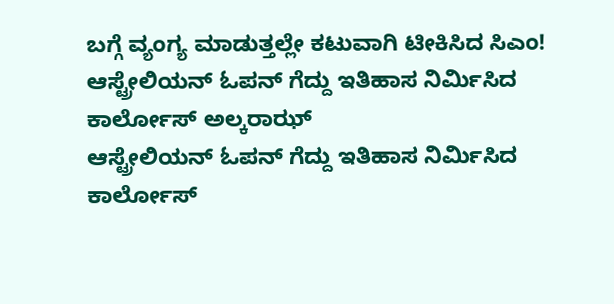ಬಗ್ಗೆ ವ್ಯಂಗ್ಯ ಮಾಡುತ್ತಲ್ಲೇ ಕಟುವಾಗಿ ಟೀಕಿಸಿದ ಸಿಎಂ!
ಆಸ್ಟ್ರೇಲಿಯನ್ ಓಪನ್ ಗೆದ್ದು ಇತಿಹಾಸ ನಿರ್ಮಿಸಿದ ಕಾರ್ಲೋಸ್ ಅಲ್ಕರಾಝ್
ಆಸ್ಟ್ರೇಲಿಯನ್ ಓಪನ್ ಗೆದ್ದು ಇತಿಹಾಸ ನಿರ್ಮಿಸಿದ ಕಾರ್ಲೋಸ್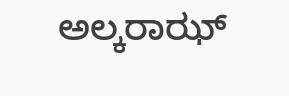ಅಲ್ಕರಾಝ್